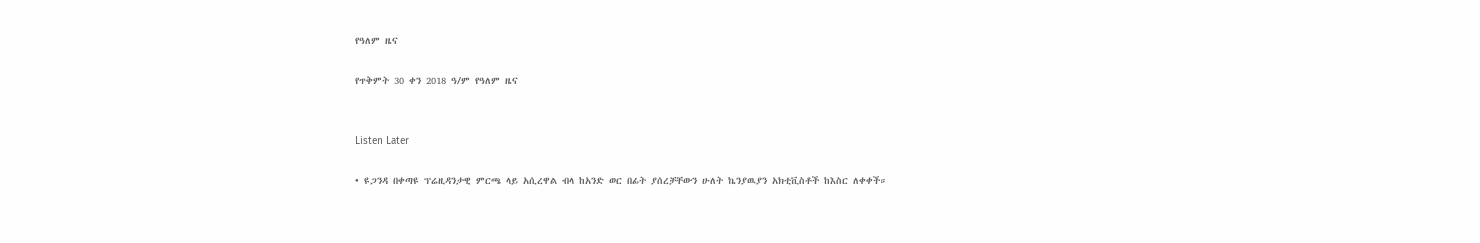የዓለም ዜና

የጥቅምት 30 ቀን 2018 ዓ/ም የዓለም ዜና


Listen Later

• ዩጋንዳ በቀጣዩ ፕሬዚዳንታዊ ምርጫ ላይ አሲረዋል ብላ ከአንድ ወር በፊት ያሰረቻቸውን ሁለት ኬንያዉያን አክቲቪስቶች ከእስር ለቀቀች።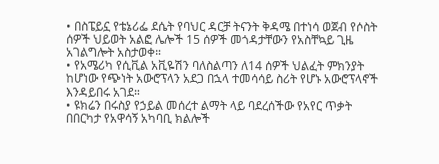• በስፔይኗ የቴኔሪፌ ደሴት የባህር ዳርቻ ትናንት ቅዳሜ በተነሳ ወጀብ የሶስት ሰዎች ህይወት አልፎ ሌሎች 15 ሰዎች መጎዳታቸውን የአስቸኳይ ጊዜ አገልግሎት አስታወቀ።
• የአሜሪካ የሲቪል አቪዬሽን ባለስልጣን ለ14 ሰዎች ህልፈት ምክንያት ከሆነው የጭነት አውሮፕላን አደጋ በኋላ ተመሳሳይ ስሪት የሆኑ አውሮፕላኖች እንዳይበሩ አገደ።
• ዩክሬን በሩስያ የኃይል መሰረተ ልማት ላይ ባደረሰችው የአየር ጥቃት በበርካታ የአዋሳኝ አካባቢ ክልሎች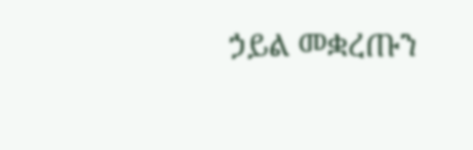ኃይል መቋረጡን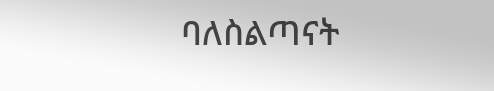ባለስልጣናት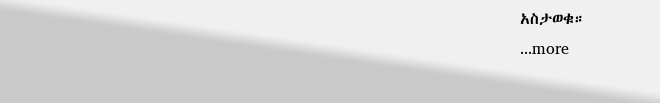አስታወቁ።
...more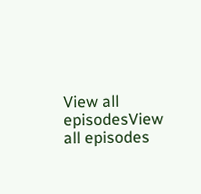View all episodesView all episodes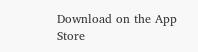Download on the App Store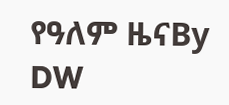የዓለም ዜናBy DW